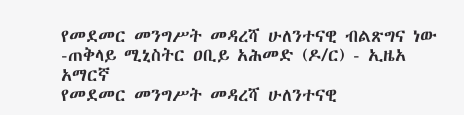የመደመር መንግሥት መዳረሻ ሁለንተናዊ ብልጽግና ነው -ጠቅላይ ሚኒስትር ዐቢይ አሕመድ (ዶ/ር) - ኢዜአ አማርኛ
የመደመር መንግሥት መዳረሻ ሁለንተናዊ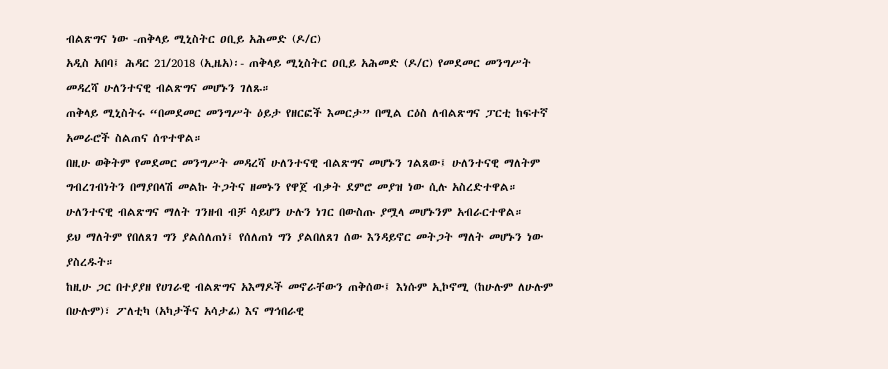ብልጽግና ነው -ጠቅላይ ሚኒስትር ዐቢይ አሕመድ (ዶ/ር)
አዲስ አበባ፤ ሕዳር 21/2018 (ኢዜአ)፡- ጠቅላይ ሚኒስትር ዐቢይ አሕመድ (ዶ/ር) የመደመር መንግሥት መዳረሻ ሁለንተናዊ ብልጽግና መሆኑን ገለጹ።
ጠቅላይ ሚኒስትሩ “በመደመር መንግሥት ዕይታ የዘርፎች እመርታ” በሚል ርዕስ ለብልጽግና ፓርቲ ከፍተኛ አመራሮች ስልጠና ሰጥተዋል።
በዚሁ ወቅትም የመደመር መንግሥት መዳረሻ ሁለንተናዊ ብልጽግና መሆኑን ገልጸው፤ ሁለንተናዊ ማለትም ግብረገብነትን በማያበላሽ መልኩ ትጋትና ዘመኑን የዋጀ ብቃት ደምሮ መያዝ ነው ሲሉ አስረድተዋል።
ሁለንተናዊ ብልጽግና ማለት ገንዘብ ብቻ ሳይሆን ሁሉን ነገር በውስጡ ያሟላ መሆኑንም አብራርተዋል።
ይህ ማለትም የበለጸገ ግን ያልሰለጠነ፤ የሰለጠነ ግን ያልበለጸገ ሰው እንዳይኖር መትጋት ማለት መሆኑን ነው ያስረዱት።
ከዚሁ ጋር በተያያዘ የሀገራዊ ብልጽግና አእማዶች መኖራቸውን ጠቅሰው፤ እነሱም ኢኮኖሚ (ከሁሉም ለሁሉም በሁሉም)፣ ፖለቲካ (አካታችና አሳታፊ) እና ማኅበራዊ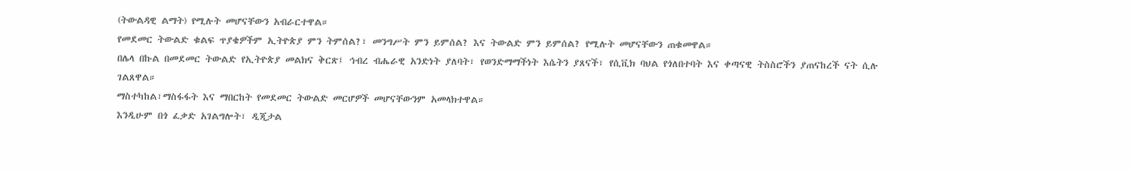(ትውልዳዊ ልማት) የሚሉት መሆናቸውን አብራርተዋል።
የመደመር ትውልድ ቁልፍ ጥያቄዎችም ኢትዮጵያ ምን ትምሰል?፣ መንግሥት ምን ይምሰል? እና ትውልድ ምን ይምሰል? የሚሉት መሆናቸውን ጠቁመዋል።
በሌላ በኩል በመደመር ትውልድ የኢትዮጵያ መልክና ቅርጽ፤ ኅብረ ብሔራዊ አንድነት ያለባት፣ የወንድማማችነት እሴትን ያጸናች፣ የሲቪክ ባህል የጎለበተባት እና ቀጣናዊ ትስስሮችን ያጠናከረች ናት ሲሉ ገልጸዋል።
ማስተካከል፣ማስፋፋት እና ማበርከት የመደመር ትውልድ መርሆዎች መሆናቸውንም አመላክተዋል።
እንዲሁም በጎ ፈቃድ አገልግሎት፣ ዲጂታል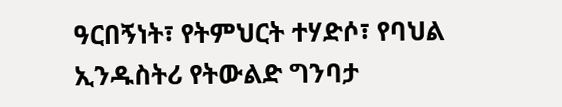ዓርበኝነት፣ የትምህርት ተሃድሶ፣ የባህል ኢንዱስትሪ የትውልድ ግንባታ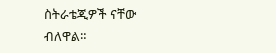ስትራቴጂዎች ናቸው ብለዋል።